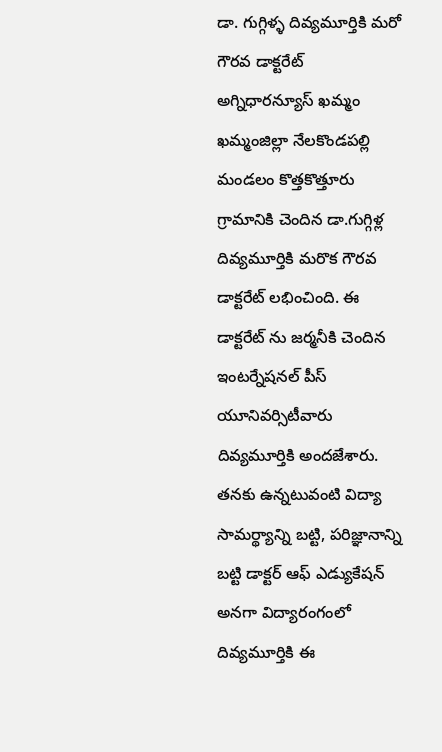డా. గుగ్గిళ్ళ దివ్యమూర్తికి మరో గౌరవ డాక్టరేట్
అగ్నిధారన్యూస్ ఖమ్మం
ఖమ్మంజిల్లా నేలకొండపల్లి మండలం కొత్తకొత్తూరు గ్రామానికి చెందిన డా.గుగ్గిళ్ల దివ్యమూర్తికి మరొక గౌరవ డాక్టరేట్ లభించింది. ఈ డాక్టరేట్ ను జర్మనీకి చెందిన ఇంటర్నేషనల్ పీస్ యూనివర్సిటీవారు దివ్యమూర్తికి అందజేశారు. తనకు ఉన్నటువంటి విద్యా సామర్థ్యాన్ని బట్టి, పరిజ్ఞానాన్ని బట్టి డాక్టర్ ఆఫ్ ఎడ్యుకేషన్ అనగా విద్యారంగంలో దివ్యమూర్తికి ఈ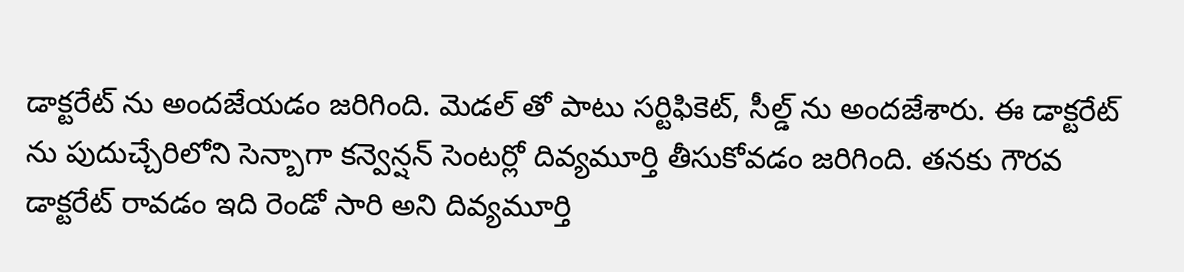డాక్టరేట్ ను అందజేయడం జరిగింది. మెడల్ తో పాటు సర్టిఫికెట్, సీల్డ్ ను అందజేశారు. ఈ డాక్టరేట్ ను పుదుచ్చేరిలోని సెన్బాగా కన్వెన్షన్ సెంటర్లో దివ్యమూర్తి తీసుకోవడం జరిగింది. తనకు గౌరవ డాక్టరేట్ రావడం ఇది రెండో సారి అని దివ్యమూర్తి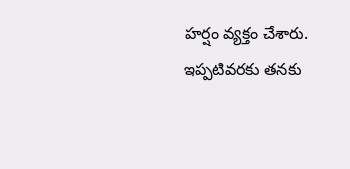హర్షం వ్యక్తం చేశారు. ఇప్పటివరకు తనకు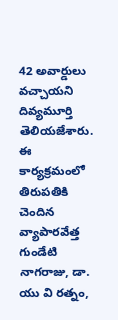42 అవార్డులు వచ్చాయని దివ్యమూర్తి తెలియజేశారు. ఈ కార్యక్రమంలో తిరుపతికి చెందిన వ్యాపారవేత్త గుండేటి నాగరాజు, డా. యు వి రత్నం,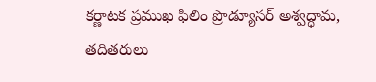కర్ణాటక ప్రముఖ ఫిలిం ప్రొడ్యూసర్ అశ్వద్ధామ, తదితరులు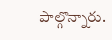పాల్గొన్నారు.